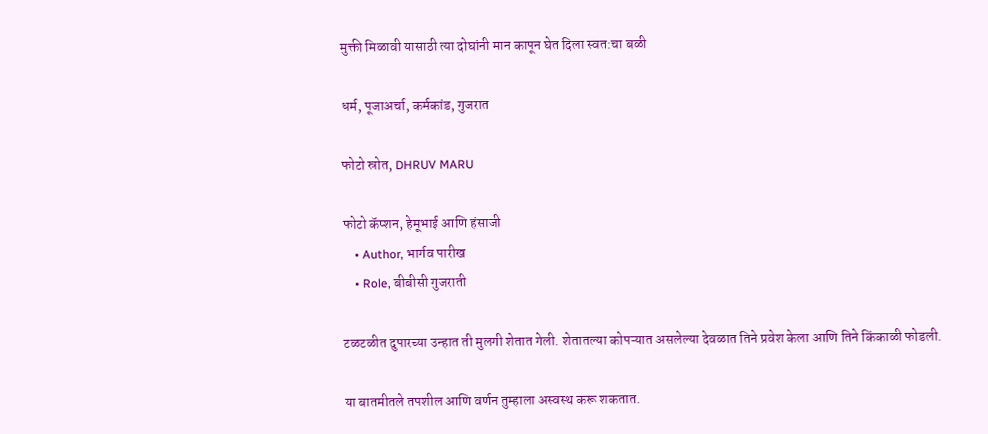मुक्ती मिळावी यासाठी त्या दोघांनी मान कापून घेत दिला स्वत:चा बळी

धर्म, पूजाअर्चा, कर्मकांड, गुजरात

फोटो स्रोत, DHRUV MARU

फोटो कॅप्शन, हेमूभाई आणि हंसाजी
    • Author, भार्गव पारीख
    • Role, बीबीसी गुजराती

टळटळीत दुपारच्या उन्हात ती मुलगी शेतात गेली. शेतातल्या कोपऱ्यात असलेल्या देवळात तिने प्रवेश केला आणि तिने किंकाळी फोडली.

या बातमीतले तपशील आणि वर्णन तुम्हाला अस्वस्थ करू शकतात.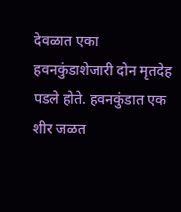देवळात एका हवनकुंडाशेजारी दोन मृतदेह पडले होते. हवनकुंडात एक शीर जळत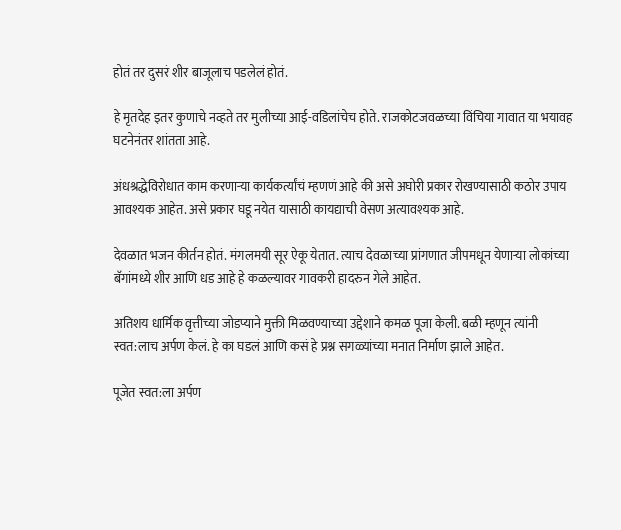होतं तर दुसरं शीर बाजूलाच पडलेलं होतं.

हे मृतदेह इतर कुणाचे नव्हते तर मुलीच्या आई-वडिलांचेच होते. राजकोटजवळच्या विंचिया गावात या भयावह घटनेनंतर शांतता आहे.

अंधश्रद्धेविरोधात काम करणाऱ्या कार्यकर्त्यांचं म्हणणं आहे की असे अघोरी प्रकार रोखण्यासाठी कठोर उपाय आवश्यक आहेत. असे प्रकार घडू नयेत यासाठी कायद्याची वेसण अत्यावश्यक आहे.

देवळात भजन कीर्तन होतं. मंगलमयी सूर ऐकू येतात. त्याच देवळाच्या प्रांगणात जीपमधून येणाऱ्या लोकांच्या बॅगांमध्ये शीर आणि धड आहे हे कळल्यावर गावकरी हादरुन गेले आहेत.

अतिशय धार्मिक वृत्तीच्या जोडप्याने मुक्ती मिळवण्याच्या उद्देशाने कमळ पूजा केली. बळी म्हणून त्यांनी स्वत:लाच अर्पण केलं. हे का घडलं आणि कसं हे प्रश्न सगळ्यांच्या मनात निर्माण झाले आहेत.

पूजेत स्वत:ला अर्पण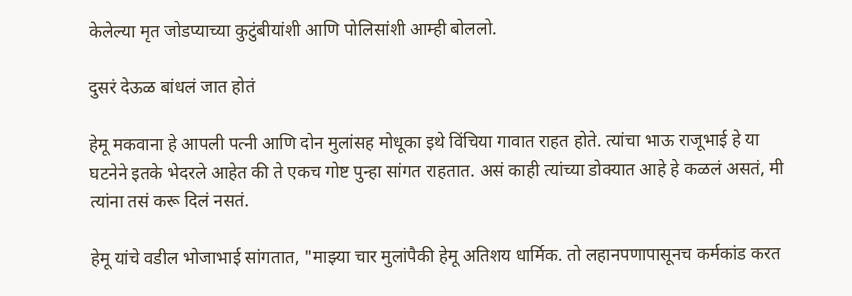केलेल्या मृत जोडप्याच्या कुटुंबीयांशी आणि पोलिसांशी आम्ही बोललो.

दुसरं देऊळ बांधलं जात होतं

हेमू मकवाना हे आपली पत्नी आणि दोन मुलांसह मोधूका इथे विंचिया गावात राहत होते. त्यांचा भाऊ राजूभाई हे या घटनेने इतके भेदरले आहेत की ते एकच गोष्ट पुन्हा सांगत राहतात. असं काही त्यांच्या डोक्यात आहे हे कळलं असतं, मी त्यांना तसं करू दिलं नसतं.

हेमू यांचे वडील भोजाभाई सांगतात, "माझ्या चार मुलांपैकी हेमू अतिशय धार्मिक. तो लहानपणापासूनच कर्मकांड करत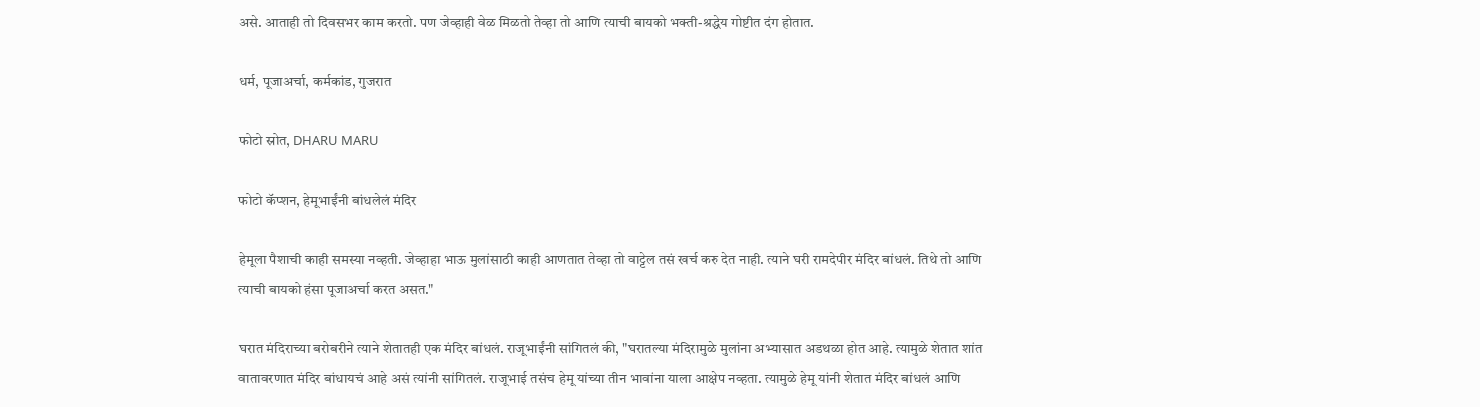असे. आताही तो दिवसभर काम करतो. पण जेव्हाही वेळ मिळतो तेव्हा तो आणि त्याची बायको भक्ती-श्रद्धेय गोष्टीत दंग होतात.

धर्म, पूजाअर्चा, कर्मकांड, गुजरात

फोटो स्रोत, DHARU MARU

फोटो कॅप्शन, हेमूभाईंनी बांधलेलं मंदिर

हेमूला पैशाची काही समस्या नव्हती. जेव्हाहा भाऊ मुलांसाठी काही आणतात तेव्हा तो वाट्टेल तसं खर्च करु देत नाही. त्याने घरी रामदेपीर मंदिर बांधलं. तिथे तो आणि त्याची बायको हंसा पूजाअर्चा करत असत."

घरात मंदिराच्या बरोबरीने त्याने शेतातही एक मंदिर बांधलं. राजूभाईंनी सांगितलं की, "घरातल्या मंदिरामुळे मुलांना अभ्यासात अडथळा होत आहे. त्यामुळे शेतात शांत वातावरणात मंदिर बांधायचं आहे असं त्यांनी सांगितलं. राजूभाई तसंच हेमू यांच्या तीन भावांना याला आक्षेप नव्हता. त्यामुळे हेमू यांनी शेतात मंदिर बांधलं आणि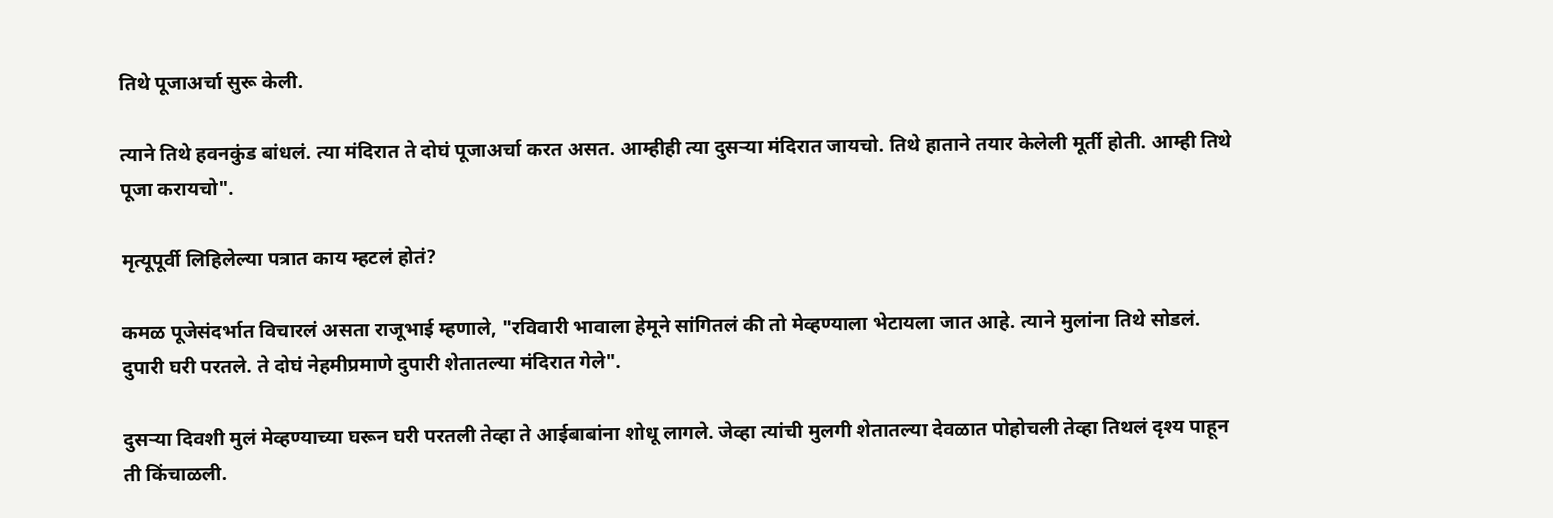तिथे पूजाअर्चा सुरू केली.

त्याने तिथे हवनकुंड बांधलं. त्या मंदिरात ते दोघं पूजाअर्चा करत असत. आम्हीही त्या दुसऱ्या मंदिरात जायचो. तिथे हाताने तयार केलेली मूर्ती होती. आम्ही तिथे पूजा करायचो".

मृत्यूपूर्वी लिहिलेल्या पत्रात काय म्हटलं होतं?

कमळ पूजेसंदर्भात विचारलं असता राजूभाई म्हणाले, "रविवारी भावाला हेमूने सांगितलं की तो मेव्हण्याला भेटायला जात आहे. त्याने मुलांना तिथे सोडलं. दुपारी घरी परतले. ते दोघं नेहमीप्रमाणे दुपारी शेतातल्या मंदिरात गेले".

दुसऱ्या दिवशी मुलं मेव्हण्याच्या घरून घरी परतली तेव्हा ते आईबाबांना शोधू लागले. जेव्हा त्यांची मुलगी शेतातल्या देवळात पोहोचली तेव्हा तिथलं दृश्य पाहून ती किंचाळली.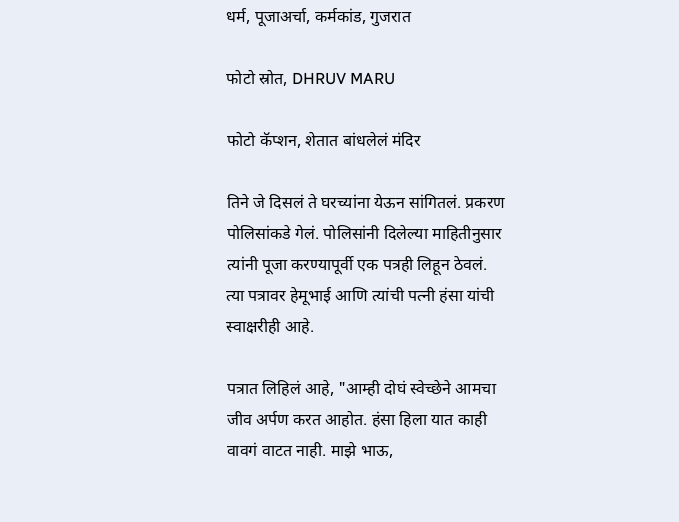धर्म, पूजाअर्चा, कर्मकांड, गुजरात

फोटो स्रोत, DHRUV MARU

फोटो कॅप्शन, शेतात बांधलेलं मंदिर

तिने जे दिसलं ते घरच्यांना येऊन सांगितलं. प्रकरण पोलिसांकडे गेलं. पोलिसांनी दिलेल्या माहितीनुसार त्यांनी पूजा करण्यापूर्वी एक पत्रही लिहून ठेवलं. त्या पत्रावर हेमूभाई आणि त्यांची पत्नी हंसा यांची स्वाक्षरीही आहे.

पत्रात लिहिलं आहे, "आम्ही दोघं स्वेच्छेने आमचा जीव अर्पण करत आहोत. हंसा हिला यात काही वावगं वाटत नाही. माझे भाऊ,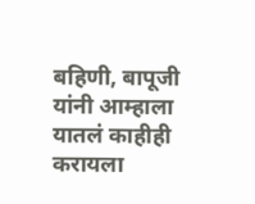बहिणी, बापूजी यांनी आम्हाला यातलं काहीही करायला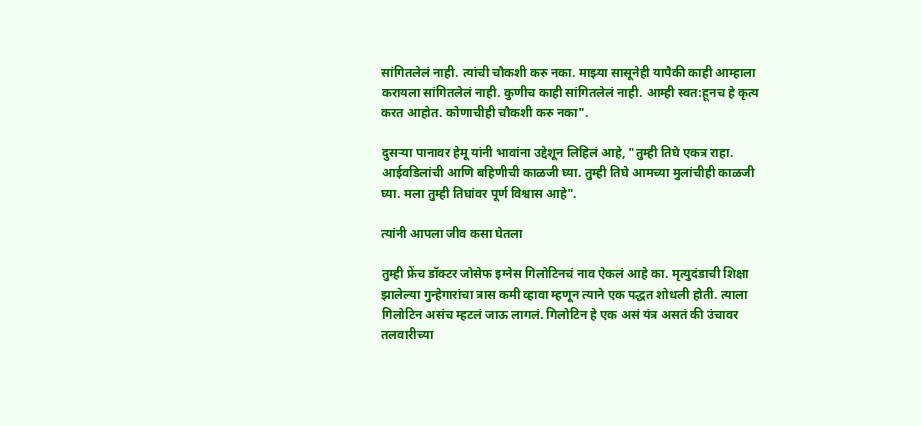सांगितलेलं नाही. त्यांची चौकशी करु नका. माझ्या सासूनेही यापैकी काही आम्हाला करायला सांगितलेलं नाही. कुणीच काही सांगितलेलं नाही. आम्ही स्वत:हूनच हे कृत्य करत आहोत. कोणाचीही चौकशी करु नका".

दुसऱ्या पानावर हेमू यांनी भावांना उद्देशून लिहिलं आहे, "तुम्ही तिघे एकत्र राहा. आईवडिलांची आणि बहिणीची काळजी घ्या. तुम्ही तिघे आमच्या मुलांचीही काळजी घ्या. मला तुम्ही तिघांवर पूर्ण विश्वास आहे".

त्यांनी आपला जीव कसा घेतला

तुम्ही फ्रेंच डॉक्टर जोसेफ इग्नेस गिलोटिनचं नाव ऐकलं आहे का. मृत्युदंडाची शिक्षा झालेल्या गुन्हेगारांचा त्रास कमी व्हावा म्हणून त्याने एक पद्धत शोधली होती. त्याला गिलोटिन असंच म्हटलं जाऊ लागलं. गिलोटिन हे एक असं यंत्र असतं की उंचावर तलवारीच्या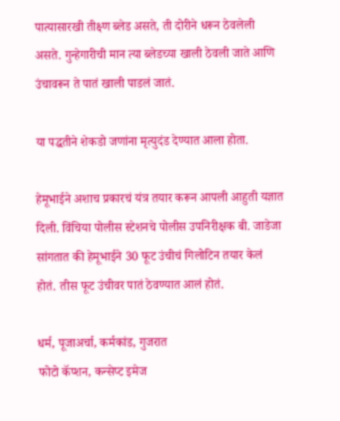पात्यासारखी तीक्ष्ण ब्लेड असते, ती दोरीने धरून ठेवलेली असते. गुन्हेगारीची मान त्या ब्लेडच्या खाली ठेवली जाते आणि उंचावरून ते पातं खाली पाडलं जातं.

या पद्धतीने शेकडो जणांना मृत्युदंड देण्यात आला होता.

हेमूभाईने अशाच प्रकारचं यंत्र तयार करून आपली आहुती यज्ञात दिली. विंचिया पोलीस स्टेशनचे पोलीस उपनिरीक्षक बी. जाडेजा सांगतात की हेमूभाईने 30 फूट उंचीचं गिलोटिन तयार केलं होतं. तीस फूट उंचीवर पातं ठेवण्यात आलं होतं.

धर्म, पूजाअर्चा, कर्मकांड, गुजरात
फोटो कॅप्शन, कन्सेप्ट इमेज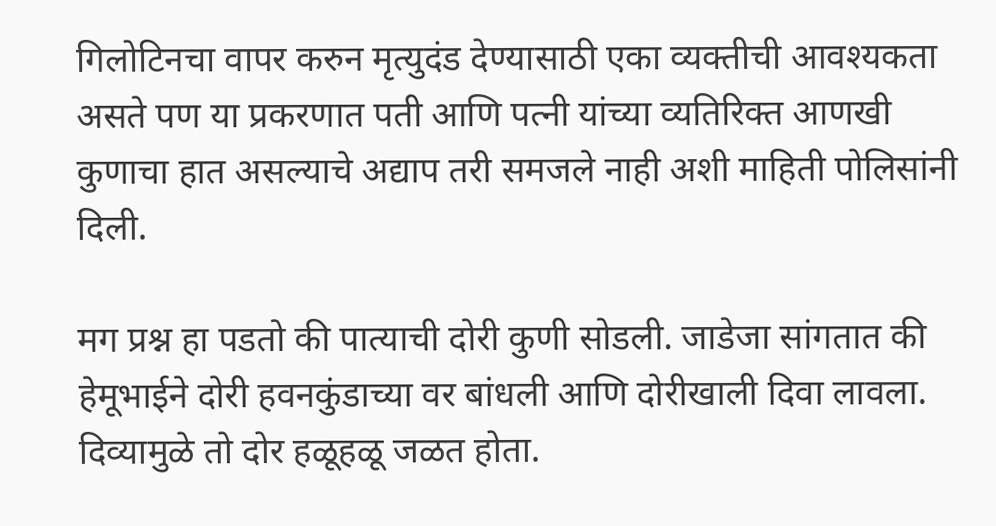गिलोटिनचा वापर करुन मृत्युदंड देण्यासाठी एका व्यक्तीची आवश्यकता असते पण या प्रकरणात पती आणि पत्नी यांच्या व्यतिरिक्त आणखी कुणाचा हात असल्याचे अद्याप तरी समजले नाही अशी माहिती पोलिसांनी दिली.

मग प्रश्न हा पडतो की पात्याची दोरी कुणी सोडली. जाडेजा सांगतात की हेमूभाईने दोरी हवनकुंडाच्या वर बांधली आणि दोरीखाली दिवा लावला. दिव्यामुळे तो दोर हळूहळू जळत होता.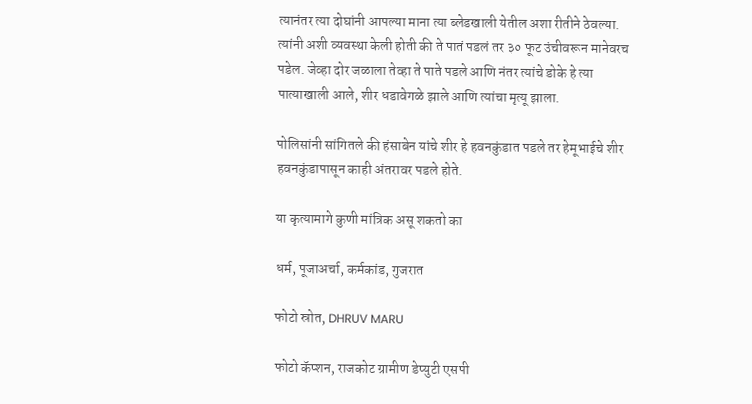त्यानंतर त्या दोघांनी आपल्या माना त्या ब्लेडखाली येतील अशा रीतीने ठेवल्या. त्यांनी अशी व्यवस्था केली होती की ते पातं पडलं तर ३० फूट उंचीवरून मानेवरच पडेल. जेव्हा दोर जळाला तेव्हा ते पाते पडले आणि नंतर त्यांचे डोके हे त्या पात्याखाली आले, शीर धडावेगळे झाले आणि त्यांचा मृत्यू झाला.

पोलिसांनी सांगितले की हंसाबेन यांचे शीर हे हवनकुंडात पडले तर हेमूभाईचे शीर हवनकुंडापासून काही अंतरावर पडले होते.

या कृत्यामागे कुणी मांत्रिक असू शकतो का

धर्म, पूजाअर्चा, कर्मकांड, गुजरात

फोटो स्रोत, DHRUV MARU

फोटो कॅप्शन, राजकोट ग्रामीण डेप्युटी एसपी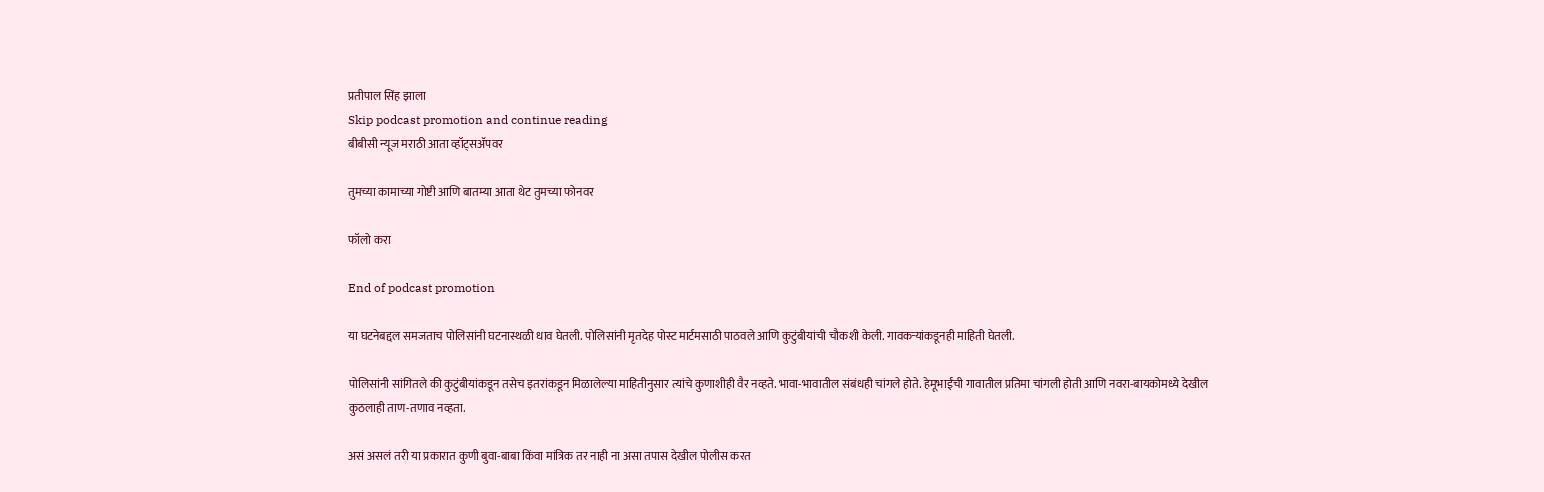प्रतीपाल सिंह झाला
Skip podcast promotion and continue reading
बीबीसी न्यूज मराठी आता व्हॉट्सॲपवर

तुमच्या कामाच्या गोष्टी आणि बातम्या आता थेट तुमच्या फोनवर

फॉलो करा

End of podcast promotion

या घटनेबद्दल समजताच पोलिसांनी घटनास्थळी धाव घेतली. पोलिसांनी मृतदेह पोस्ट मार्टमसाठी पाठवले आणि कुटुंबीयांची चौकशी केली. गावकऱ्यांकडूनही माहिती घेतली.

पोलिसांनी सांगितले की कुटुंबीयांकडून तसेच इतरांकडून मिळालेल्या माहितीनुसार त्यांचे कुणाशीही वैर नव्हते. भावा-भावातील संबंधही चांगले होते. हेमूभाईंची गावातील प्रतिमा चांगली होती आणि नवरा-बायकोमध्ये देखील कुठलाही ताण-तणाव नव्हता.

असं असलं तरी या प्रकारात कुणी बुवा-बाबा किंवा मांत्रिक तर नाही ना असा तपास देखील पोलीस करत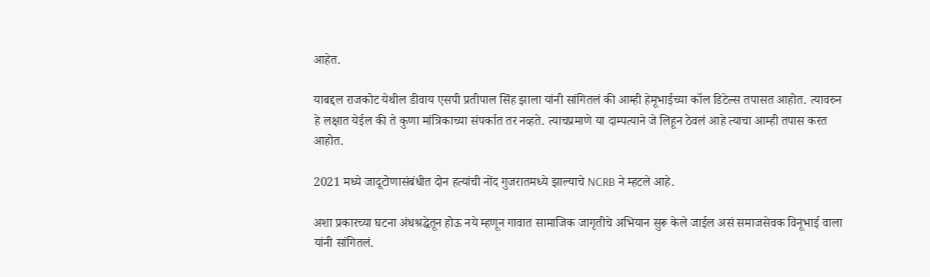आहेत.

याबद्दल राजकोट येथील डीवाय एसपी प्रतीपाल सिंह झाला यांनी सांगितलं की आम्ही हेमूभाईच्या कॉल डिटेल्स तपासत आहोत. त्यावरुन हे लक्षात येईल की ते कुणा मांत्रिकाच्या संपर्कात तर नव्हते. त्याचप्रमाणे या दाम्पत्याने जे लिहून ठेवलं आहे त्याचा आम्ही तपास करत आहोत.

2021 मध्ये जादूटोणासंबंधीत दोन हत्यांची नोंद गुजरातमध्ये झाल्याचे NCRB ने म्हटले आहे.

अशा प्रकारच्या घटना अंधश्रद्धेतून होऊ नये म्हणून गावात सामाजिक जागृतीचे अभियान सुरू केले जाईल असं समाजसेवक विनूभाई वाला यांनी सांगितलं.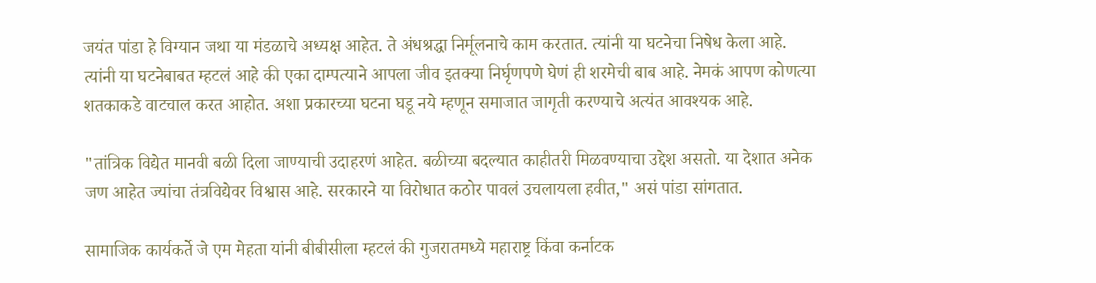जयंत पांडा हे विग्यान जथा या मंडळाचे अध्यक्ष आहेत. ते अंधश्रद्धा निर्मूलनाचे काम करतात. त्यांनी या घटनेचा निषेध केला आहे. त्यांनी या घटनेबाबत म्हटलं आहे की एका दाम्पत्याने आपला जीव इतक्या निर्घृणपणे घेणं ही शरमेची बाब आहे. नेमकं आपण कोणत्या शतकाकडे वाटचाल करत आहोत. अशा प्रकारच्या घटना घडू नये म्हणून समाजात जागृती करण्याचे अत्यंत आवश्यक आहे.

"तांत्रिक विद्येत मानवी बळी दिला जाण्याची उदाहरणं आहेत. बळीच्या बदल्यात काहीतरी मिळवण्याचा उद्देश असतो. या देशात अनेक जण आहेत ज्यांचा तंत्रविद्येवर विश्वास आहे. सरकारने या विरोधात कठोर पावलं उचलायला हवीत," असं पांडा सांगतात.

सामाजिक कार्यकर्ते जे एम मेहता यांनी बीबीसीला म्हटलं की गुजरातमध्ये महाराष्ट्र किंवा कर्नाटक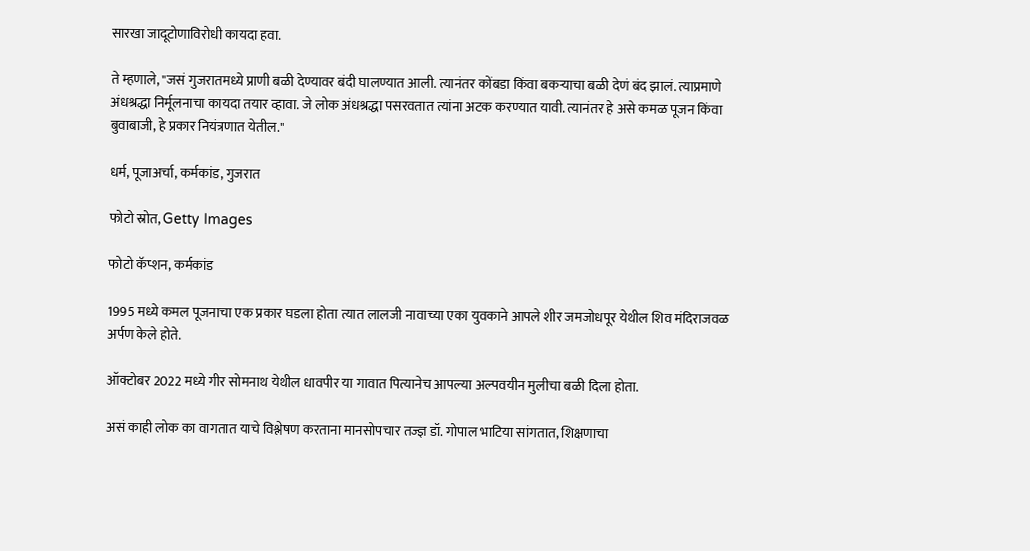सारखा जादूटोणाविरोधी कायदा हवा.

ते म्हणाले, "जसं गुजरातमध्ये प्राणी बळी देण्यावर बंदी घालण्यात आली. त्यानंतर कोंबडा किंवा बकऱ्याचा बळी देणं बंद झालं. त्याप्रमाणे अंधश्रद्धा निर्मूलनाचा कायदा तयार व्हावा. जे लोक अंधश्रद्धा पसरवतात त्यांना अटक करण्यात यावी. त्यानंतर हे असे कमळ पूजन किंवा बुवाबाजी, हे प्रकार नियंत्रणात येतील."

धर्म, पूजाअर्चा, कर्मकांड, गुजरात

फोटो स्रोत, Getty Images

फोटो कॅप्शन, कर्मकांड

1995 मध्ये कमल पूजनाचा एक प्रकार घडला होता त्यात लालजी नावाच्या एका युवकाने आपले शीर जमजोधपूर येथील शिव मंदिराजवळ अर्पण केले होते.

ऑक्टोबर 2022 मध्ये गीर सोमनाथ येथील धावपीर या गावात पित्यानेच आपल्या अल्पवयीन मुलीचा बळी दिला होता.

असं काही लोक का वागतात याचे विश्लेषण करताना मानसोपचार तज्ज्ञ डॉ. गोपाल भाटिया सांगतात, शिक्षणाचा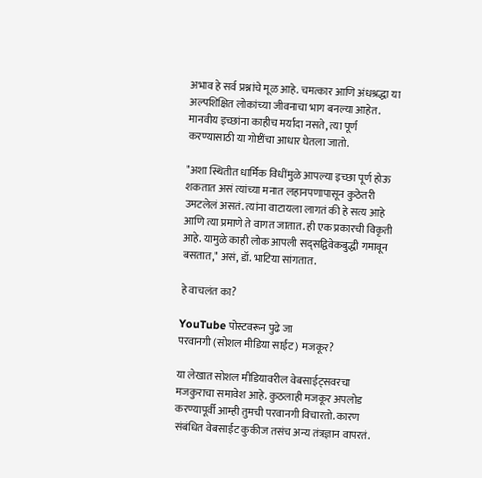अभाव हे सर्व प्रश्नांचे मूळ आहे. चमत्कार आणि अंधश्रद्धा या अल्पशिक्षित लोकांच्या जीवनाचा भाग बनल्या आहेत. मानवीय इच्छांना काहीच मर्यादा नसते, त्या पूर्ण करण्यासाठी या गोष्टींचा आधार घेतला जातो.

"अशा स्थितीत धार्मिक विधींमुळे आपल्या इच्छा पूर्ण होऊ शकतात असं त्यांच्या मनात लहानपणापासून कुठेतरी उमटलेलं असतं. त्यांना वाटायला लागतं की हे सत्य आहे आणि त्या प्रमाणे ते वागत जातात. ही एक प्रकारची विकृती आहे. यामुळे काही लोक आपली सद्सद्विवेकबुद्धी गमावून बसतात," असं, डॉ. भाटिया सांगतात.

हे वाचलंत का?

YouTube पोस्टवरून पुढे जा
परवानगी (सोशल मीडिया साईट) मजकूर?

या लेखात सोशल मीडियावरील वेबसाईट्सवरचा मजकुराचा समावेश आहे. कुठलाही मजकूर अपलोड करण्यापूर्वी आम्ही तुमची परवानगी विचारतो. कारण संबंधित वेबसाईट कुकीज तसंच अन्य तंत्रज्ञान वापरतं.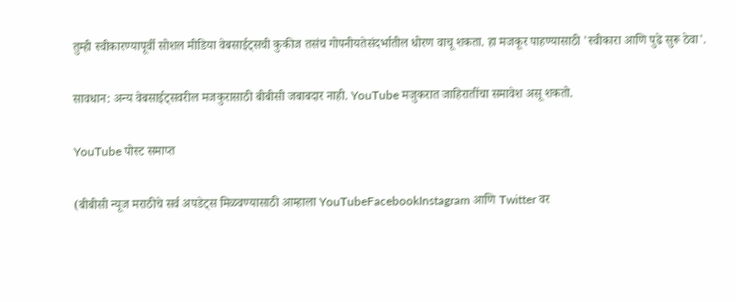तुम्ही स्वीकारण्यापूर्वी सोशल मीडिया वेबसाईट्सची कुकीज तसंच गोपनीयतेसंदर्भातील धोरण वाचू शकता. हा मजकूर पाहण्यासाठी 'स्वीकारा आणि पुढे सुरू ठेवा'.

सावधान: अन्य वेबसाईट्सवरील मजकुरासाठी बीबीसी जबाबदार नाही. YouTube मजुकरात जाहिरातींचा समावेश असू शकतो.

YouTube पोस्ट समाप्त

(बीबीसी न्यूज मराठीचे सर्व अपडेट्स मिळवण्यासाठी आम्हाला YouTubeFacebookInstagram आणि Twitter वर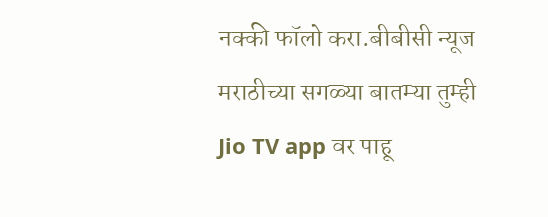नक्की फॉलो करा.बीबीसी न्यूज मराठीच्या सगळ्या बातम्या तुम्ही Jio TV app वर पाहू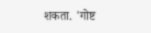शकता. 'गोष्ट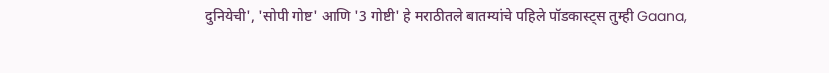दुनियेची', 'सोपी गोष्ट' आणि '3 गोष्टी' हे मराठीतले बातम्यांचे पहिले पॉडकास्ट्स तुम्ही Gaana,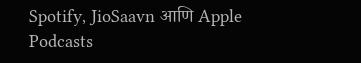Spotify, JioSaavn आणि Apple Podcasts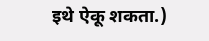इथे ऐकू शकता.)